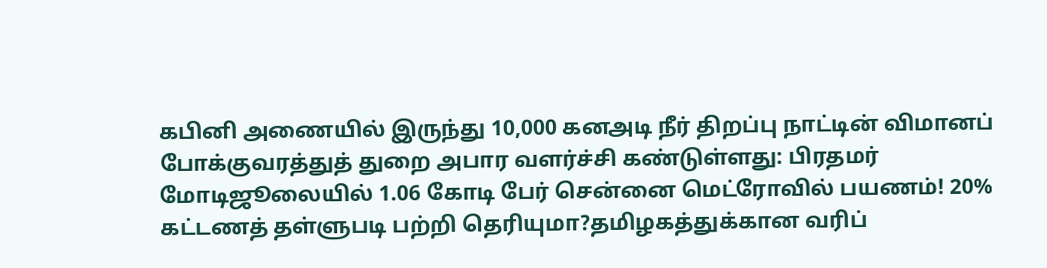கபினி அணையில் இருந்து 10,000 கனஅடி நீர் திறப்பு நாட்டின் விமானப் போக்குவரத்துத் துறை அபார வளர்ச்சி கண்டுள்ளது: பிரதமர் மோடிஜூலையில் 1.06 கோடி பேர் சென்னை மெட்ரோவில் பயணம்! 20% கட்டணத் தள்ளுபடி பற்றி தெரியுமா?தமிழகத்துக்கான வரிப்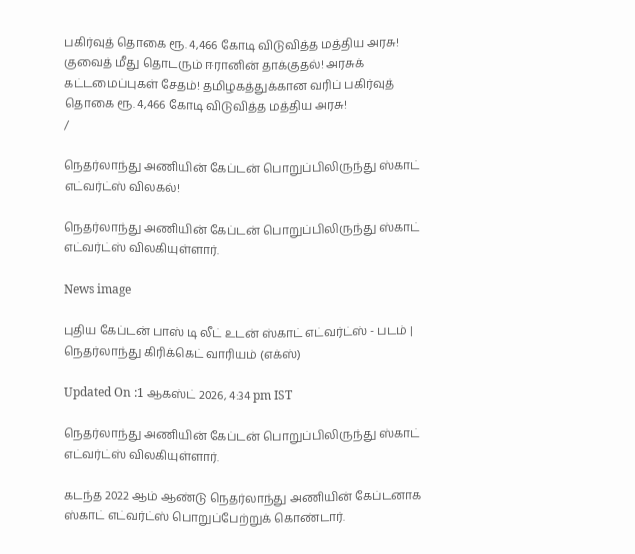பகிர்வுத் தொகை ரூ. 4,466 கோடி விடுவித்த மத்திய அரசு! குவைத் மீது தொடரும் ஈரானின் தாக்குதல்! அரசுக் கட்டமைப்புகள் சேதம்! தமிழகத்துக்கான வரிப் பகிர்வுத் தொகை ரூ. 4,466 கோடி விடுவித்த மத்திய அரசு!
/

நெதர்லாந்து அணியின் கேப்டன் பொறுப்பிலிருந்து ஸ்காட் எட்வர்ட்ஸ் விலகல்!

நெதர்லாந்து அணியின் கேப்டன் பொறுப்பிலிருந்து ஸ்காட் எட்வர்ட்ஸ் விலகியுள்ளார்.

News image

புதிய கேப்டன் பாஸ் டி லீட் உடன் ஸ்காட் எட்வர்ட்ஸ் - படம் | நெதர்லாந்து கிரிக்கெட் வாரியம் (எக்ஸ்)

Updated On :1 ஆகஸ்ட் 2026, 4:34 pm IST

நெதர்லாந்து அணியின் கேப்டன் பொறுப்பிலிருந்து ஸ்காட் எட்வர்ட்ஸ் விலகியுள்ளார்.

கடந்த 2022 ஆம் ஆண்டு நெதர்லாந்து அணியின் கேப்டனாக ஸ்காட் எட்வர்ட்ஸ் பொறுப்பேற்றுக் கொண்டார்.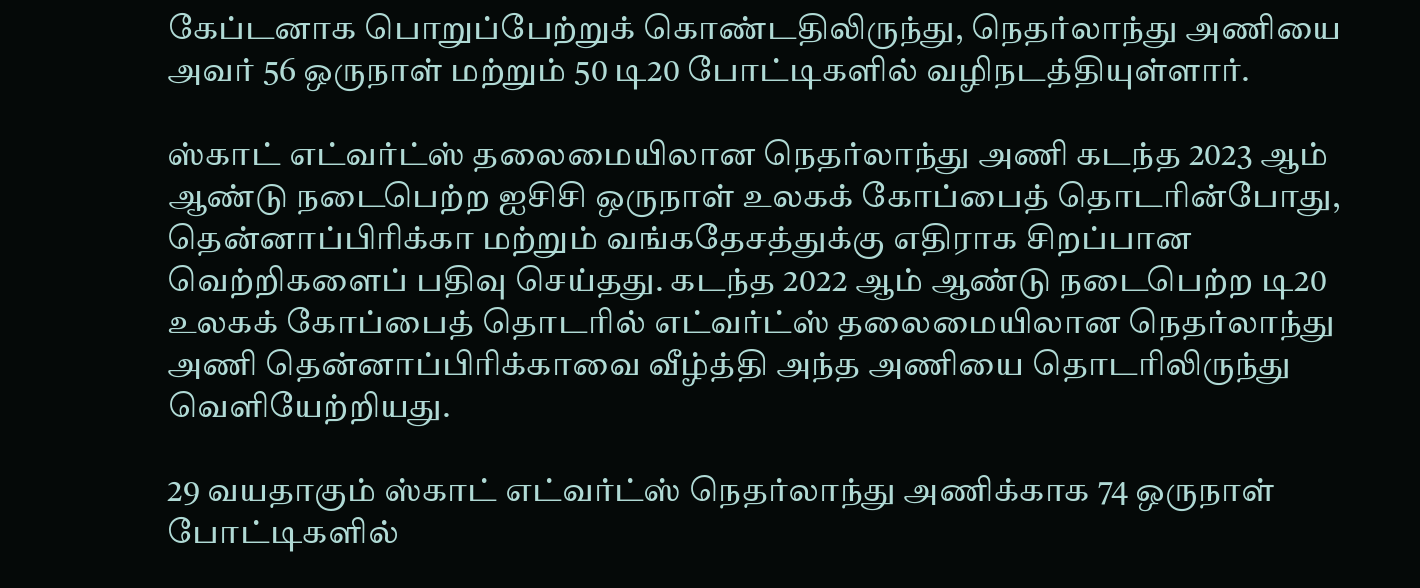கேப்டனாக பொறுப்பேற்றுக் கொண்டதிலிருந்து, நெதர்லாந்து அணியை அவர் 56 ஒருநாள் மற்றும் 50 டி20 போட்டிகளில் வழிநடத்தியுள்ளார்.

ஸ்காட் எட்வர்ட்ஸ் தலைமையிலான நெதர்லாந்து அணி கடந்த 2023 ஆம் ஆண்டு நடைபெற்ற ஐசிசி ஒருநாள் உலகக் கோப்பைத் தொடரின்போது, தென்னாப்பிரிக்கா மற்றும் வங்கதேசத்துக்கு எதிராக சிறப்பான வெற்றிகளைப் பதிவு செய்தது. கடந்த 2022 ஆம் ஆண்டு நடைபெற்ற டி20 உலகக் கோப்பைத் தொடரில் எட்வர்ட்ஸ் தலைமையிலான நெதர்லாந்து அணி தென்னாப்பிரிக்காவை வீழ்த்தி அந்த அணியை தொடரிலிருந்து வெளியேற்றியது.

29 வயதாகும் ஸ்காட் எட்வர்ட்ஸ் நெதர்லாந்து அணிக்காக 74 ஒருநாள் போட்டிகளில்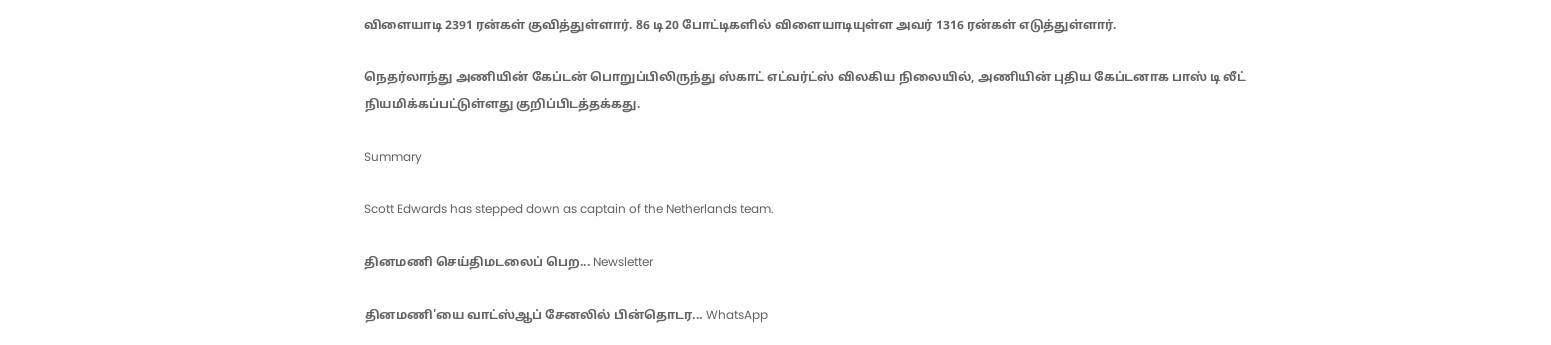விளையாடி 2391 ரன்கள் குவித்துள்ளார். 86 டி20 போட்டிகளில் விளையாடியுள்ள அவர் 1316 ரன்கள் எடுத்துள்ளார்.

நெதர்லாந்து அணியின் கேப்டன் பொறுப்பிலிருந்து ஸ்காட் எட்வர்ட்ஸ் விலகிய நிலையில், அணியின் புதிய கேப்டனாக பாஸ் டி லீட் நியமிக்கப்பட்டுள்ளது குறிப்பிடத்தக்கது.

Summary

Scott Edwards has stepped down as captain of the Netherlands team.

தினமணி செய்திமடலைப் பெற... Newsletter

தினமணி'யை வாட்ஸ்ஆப் சேனலில் பின்தொடர... WhatsApp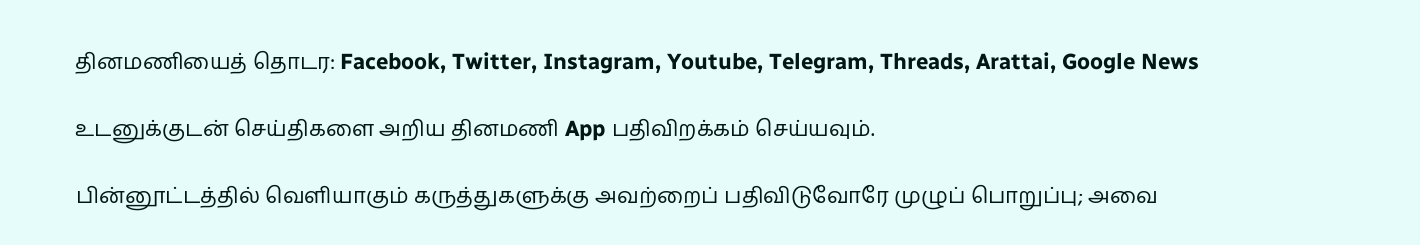தினமணியைத் தொடர: Facebook, Twitter, Instagram, Youtube, Telegram, Threads, Arattai, Google News

உடனுக்குடன் செய்திகளை அறிய தினமணி App பதிவிறக்கம் செய்யவும்.

பின்னூட்டத்தில் வெளியாகும் கருத்துகளுக்கு அவற்றைப் பதிவிடுவோரே முழுப் பொறுப்பு; அவை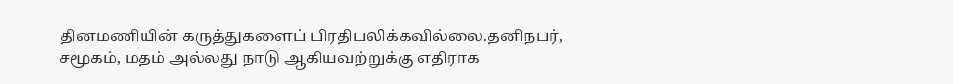தினமணியின் கருத்துகளைப் பிரதிபலிக்கவில்லை.தனிநபர், சமூகம், மதம் அல்லது நாடு ஆகியவற்றுக்கு எதிராக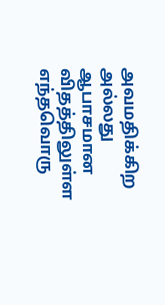அவமதிக்கிற அல்லது ஆபாசமான விதத்திலுள்ள எந்தவொரு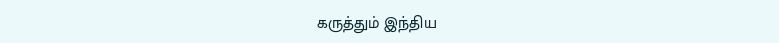கருத்தும் இந்திய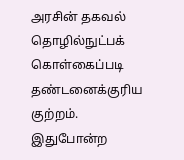அரசின் தகவல் தொழில்நுட்பக் கொள்கைப்படி தண்டனைக்குரிய குற்றம். இதுபோன்ற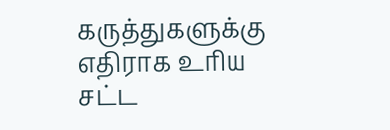கருத்துகளுக்கு எதிராக உரிய சட்ட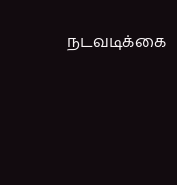நடவடிக்கை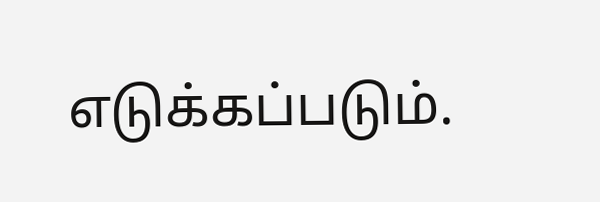எடுக்கப்படும்.